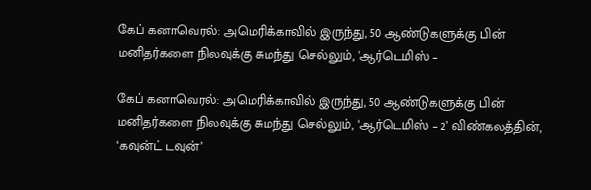கேப் கனாவெரல்: அமெரிக்காவில் இருந்து, 50 ஆண்டுகளுக்கு பின் மனிதர்களை நிலவுக்கு சுமந்து செல்லும், 'ஆர்டெமிஸ் –

கேப் கனாவெரல்: அமெரிக்காவில் இருந்து, 50 ஆண்டுகளுக்கு பின் மனிதர்களை நிலவுக்கு சுமந்து செல்லும், ‘ஆர்டெமிஸ் – 2’ விண்கலத்தின், ‘கவுன்ட் டவுன்’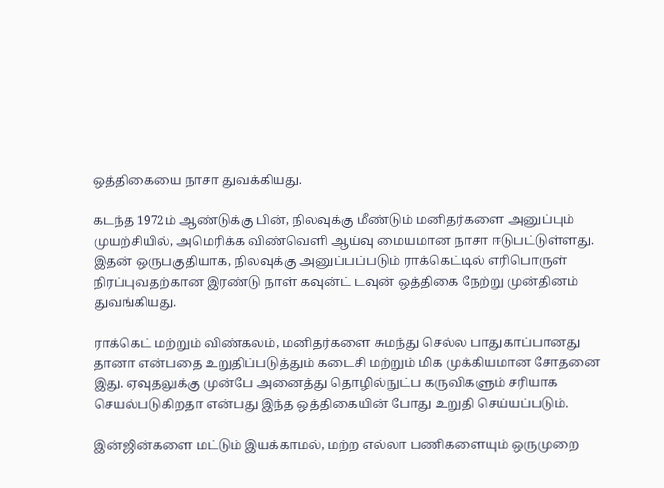ஒத்திகையை நாசா துவக்கியது.

கடந்த 1972ம் ஆண்டுக்கு பின், நிலவுக்கு மீண்டும் மனிதர்களை அனுப்பும் முயற்சியில், அமெரிக்க விண்வெளி ஆய்வு மையமான நாசா ஈடுபட்டுள்ளது. இதன் ஒருபகுதியாக, நிலவுக்கு அனுப்பப்படும் ராக்கெட்டில் எரிபொருள் நிரப்புவதற்கான இரண்டு நாள் கவுன்ட் டவுன் ஒத்திகை நேற்று முன்தினம் துவங்கியது.

ராக்கெட் மற்றும் விண்கலம், மனிதர்களை சுமந்து செல்ல பாதுகாப்பானது தானா என்பதை உறுதிப்படுத்தும் கடைசி மற்றும் மிக முக்கியமான சோதனை இது. ஏவுதலுக்கு முன்பே அனைத்து தொழில்நுட்ப கருவிகளும் சரியாக செயல்படுகிறதா என்பது இந்த ஒத்திகையின் போது உறுதி செய்யப்படும்.

இன்ஜின்களை மட்டும் இயக்காமல், மற்ற எல்லா பணிகளையும் ஒருமுறை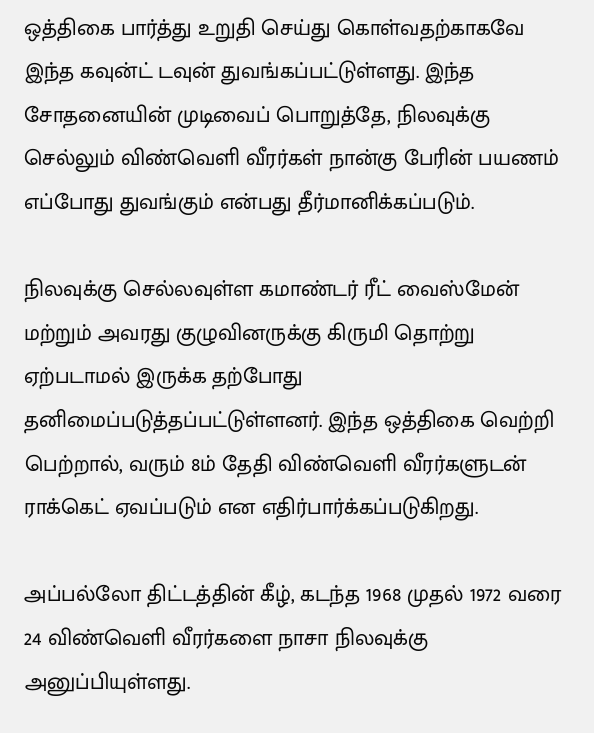ஒத்திகை பார்த்து உறுதி செய்து கொள்வதற்காகவே இந்த கவுன்ட் டவுன் துவங்கப்பட்டுள்ளது. இந்த சோதனையின் முடிவைப் பொறுத்தே, நிலவுக்கு செல்லும் விண்வெளி வீரர்கள் நான்கு பேரின் பயணம் எப்போது துவங்கும் என்பது தீர்மானிக்கப்படும்.

நிலவுக்கு செல்லவுள்ள கமாண்டர் ரீட் வைஸ்மேன் மற்றும் அவரது குழுவினருக்கு கிருமி தொற்று ஏற்படாமல் இருக்க தற்போது தனிமைப்படுத்தப்பட்டுள்ளனர். இந்த ஒத்திகை வெற்றி பெற்றால், வரும் 8ம் தேதி விண்வெளி வீரர்களுடன் ராக்கெட் ஏவப்படும் என எதிர்பார்க்கப்படுகிறது.

அப்பல்லோ திட்டத்தின் கீழ், கடந்த 1968 முதல் 1972 வரை 24 விண்வெளி வீரர்களை நாசா நிலவுக்கு அனுப்பியுள்ளது.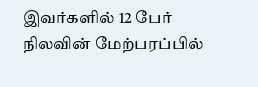இவர்களில் 12 பேர் நிலவின் மேற்பரப்பில்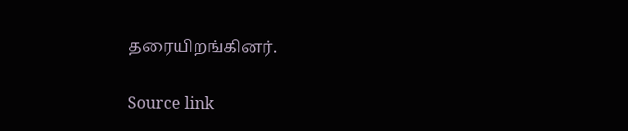தரையிறங்கினர்.

Source link